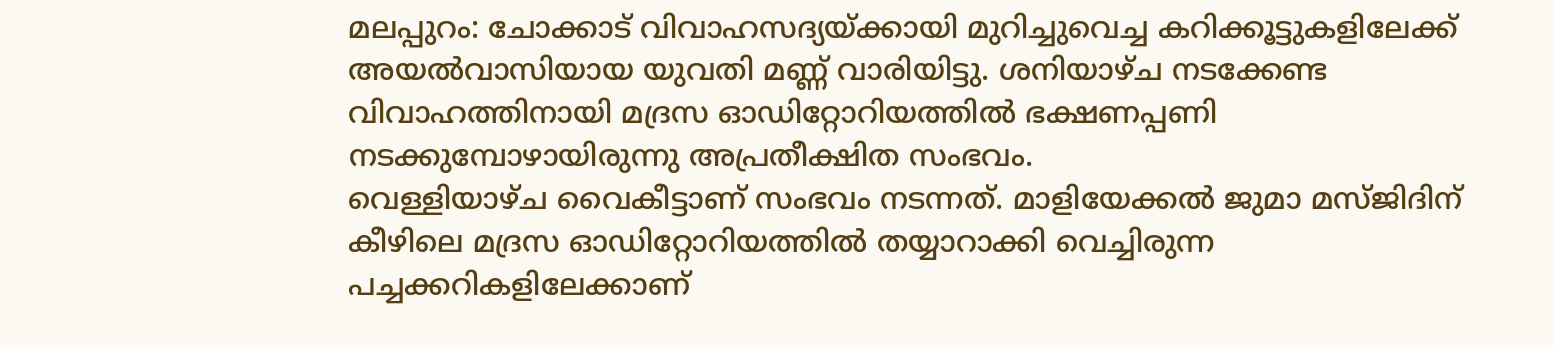മലപ്പുറം: ചോക്കാട് വിവാഹസദ്യയ്ക്കായി മുറിച്ചുവെച്ച കറിക്കൂട്ടുകളിലേക്ക് അയൽവാസിയായ യുവതി മണ്ണ് വാരിയിട്ടു. ശനിയാഴ്ച നടക്കേണ്ട വിവാഹത്തിനായി മദ്രസ ഓഡിറ്റോറിയത്തിൽ ഭക്ഷണപ്പണി നടക്കുമ്പോഴായിരുന്നു അപ്രതീക്ഷിത സംഭവം.
വെള്ളിയാഴ്ച വൈകീട്ടാണ് സംഭവം നടന്നത്. മാളിയേക്കൽ ജുമാ മസ്ജിദിന് കീഴിലെ മദ്രസ ഓഡിറ്റോറിയത്തിൽ തയ്യാറാക്കി വെച്ചിരുന്ന പച്ചക്കറികളിലേക്കാണ്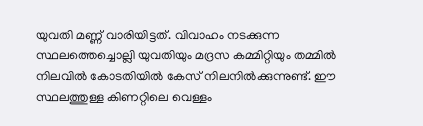യുവതി മണ്ണ് വാരിയിട്ടത്. വിവാഹം നടക്കുന്ന സ്ഥലത്തെച്ചൊല്ലി യുവതിയും മദ്രസ കമ്മിറ്റിയും തമ്മിൽ നിലവിൽ കോടതിയിൽ കേസ് നിലനിൽക്കുന്നുണ്ട്. ഈ സ്ഥലത്തുള്ള കിണറ്റിലെ വെള്ളം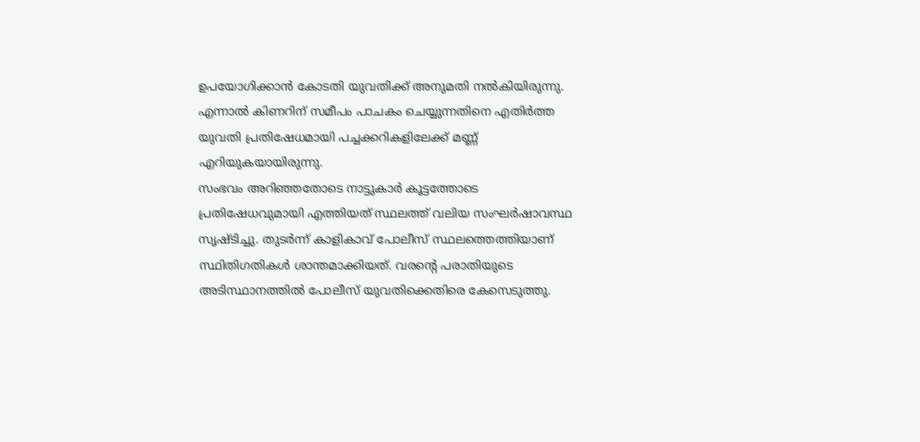ഉപയോഗിക്കാൻ കോടതി യുവതിക്ക് അനുമതി നൽകിയിരുന്നു. എന്നാൽ കിണറിന് സമീപം പാചകം ചെയ്യുന്നതിനെ എതിർത്ത യുവതി പ്രതിഷേധമായി പച്ചക്കറികളിലേക്ക് മണ്ണ് എറിയുകയായിരുന്നു.
സംഭവം അറിഞ്ഞതോടെ നാട്ടുകാർ കൂട്ടത്തോടെ പ്രതിഷേധവുമായി എത്തിയത് സ്ഥലത്ത് വലിയ സംഘർഷാവസ്ഥ സൃഷ്ടിച്ചു. തുടർന്ന് കാളികാവ് പോലീസ് സ്ഥലത്തെത്തിയാണ് സ്ഥിതിഗതികൾ ശാന്തമാക്കിയത്. വരന്റെ പരാതിയുടെ അടിസ്ഥാനത്തിൽ പോലീസ് യുവതിക്കെതിരെ കേസെടുത്തു.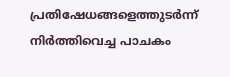പ്രതിഷേധങ്ങളെത്തുടർന്ന് നിർത്തിവെച്ച പാചകം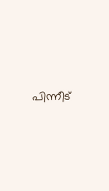പിന്നീട്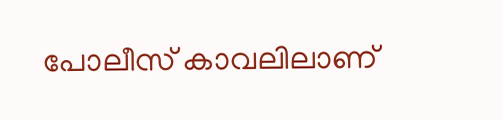പോലീസ് കാവലിലാണ്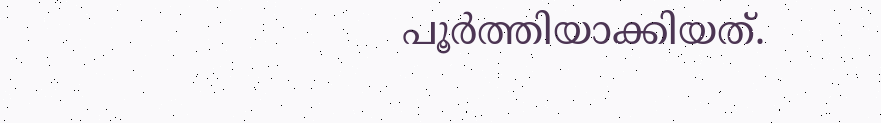പൂർത്തിയാക്കിയത്.